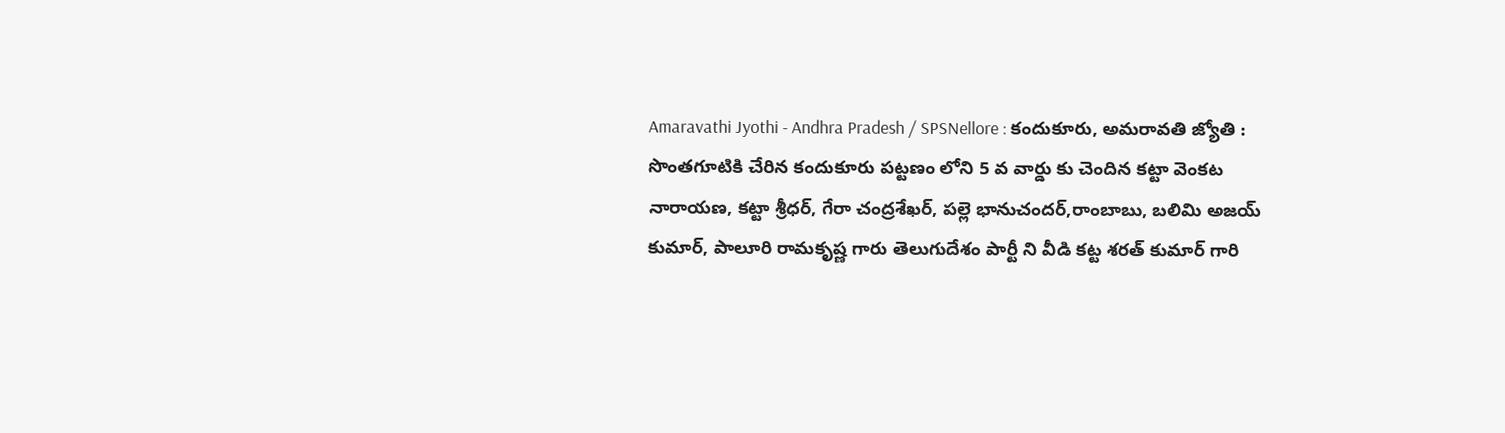Amaravathi Jyothi - Andhra Pradesh / SPSNellore : కందుకూరు, అమరావతి జ్యోతి : సొంతగూటికి చేరిన కందుకూరు పట్టణం లోని 5 వ వార్డు కు చెందిన కట్టా వెంకట నారాయణ, కట్టా శ్రీధర్, గేరా చంద్రశేఖర్, పల్లె భానుచందర్,రాంబాబు, బలిమి అజయ్ కుమార్, పాలూరి రామకృష్ణ గారు తెలుగుదేశం పార్టీ ని వీడి కట్ట శరత్ కుమార్ గారి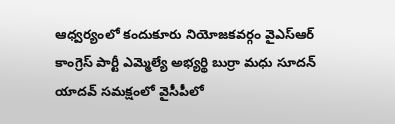ఆధ్వర్యంలో కందుకూరు నియోజకవర్గం వైఎస్ఆర్ కాంగ్రెస్ పార్టీ ఎమ్మెల్యే అభ్యర్థి బుర్రా మధు సూదన్ యాదవ్ సమక్షంలో వైసీపీలో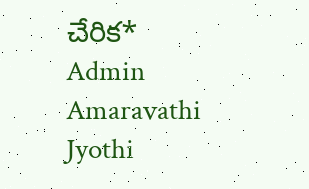చేరిక*
Admin
Amaravathi Jyothi